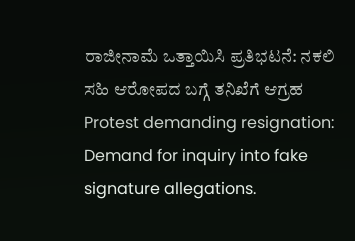ರಾಜೀನಾಮೆ ಒತ್ತಾಯಿಸಿ ಪ್ರತಿಭಟನೆ: ನಕಲಿ ಸಹಿ ಆರೋಪದ ಬಗ್ಗೆ ತನಿಖೆಗೆ ಆಗ್ರಹ
Protest demanding resignation: Demand for inquiry into fake signature allegations.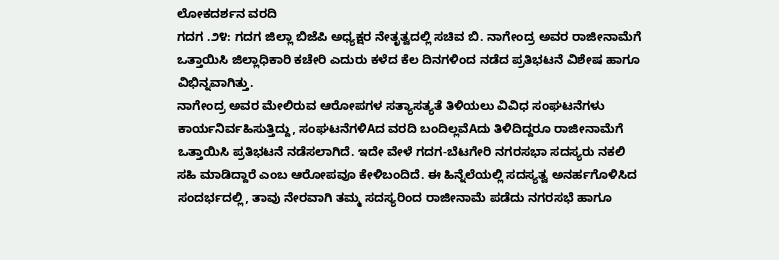ಲೋಕದರ್ಶನ ವರದಿ
ಗದಗ .೨೪: ಗದಗ ಜಿಲ್ಲಾ ಬಿಜೆಪಿ ಅಧ್ಯಕ್ಷರ ನೇತೃತ್ವದಲ್ಲಿ ಸಚಿವ ಬಿ. ನಾಗೇಂದ್ರ ಅವರ ರಾಜೀನಾಮೆಗೆ ಒತ್ತಾಯಿಸಿ ಜಿಲ್ಲಾಧಿಕಾರಿ ಕಚೇರಿ ಎದುರು ಕಳೆದ ಕೆಲ ದಿನಗಳಿಂದ ನಡೆದ ಪ್ರತಿಭಟನೆ ವಿಶೇಷ ಹಾಗೂ ವಿಭಿನ್ನವಾಗಿತ್ತು.
ನಾಗೇಂದ್ರ ಅವರ ಮೇಲಿರುವ ಆರೋಪಗಳ ಸತ್ಯಾಸತ್ಯತೆ ತಿಳಿಯಲು ವಿವಿಧ ಸಂಘಟನೆಗಳು ಕಾರ್ಯನಿರ್ವಹಿಸುತ್ತಿದ್ದು, ಸಂಘಟನೆಗಳಿAದ ವರದಿ ಬಂದಿಲ್ಲವೆAದು ತಿಳಿದಿದ್ದರೂ ರಾಜೀನಾಮೆಗೆ ಒತ್ತಾಯಿಸಿ ಪ್ರತಿಭಟನೆ ನಡೆಸಲಾಗಿದೆ. ಇದೇ ವೇಳೆ ಗದಗ-ಬೆಟಗೇರಿ ನಗರಸಭಾ ಸದಸ್ಯರು ನಕಲಿ ಸಹಿ ಮಾಡಿದ್ದಾರೆ ಎಂಬ ಆರೋಪವೂ ಕೇಳಿಬಂದಿದೆ. ಈ ಹಿನ್ನೆಲೆಯಲ್ಲಿ ಸದಸ್ಯತ್ವ ಅನರ್ಹಗೊಳಿಸಿದ ಸಂದರ್ಭದಲ್ಲಿ, ತಾವು ನೇರವಾಗಿ ತಮ್ಮ ಸದಸ್ಯರಿಂದ ರಾಜೀನಾಮೆ ಪಡೆದು ನಗರಸಭೆ ಹಾಗೂ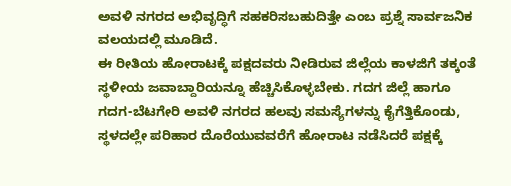ಅವಳಿ ನಗರದ ಅಭಿವೃದ್ಧಿಗೆ ಸಹಕರಿಸಬಹುದಿತ್ತೇ ಎಂಬ ಪ್ರಶ್ನೆ ಸಾರ್ವಜನಿಕ ವಲಯದಲ್ಲಿ ಮೂಡಿದೆ.
ಈ ರೀತಿಯ ಹೋರಾಟಕ್ಕೆ ಪಕ್ಷದವರು ನೀಡಿರುವ ಜಿಲ್ಲೆಯ ಕಾಳಜಿಗೆ ತಕ್ಕಂತೆ ಸ್ಥಳೀಯ ಜವಾಬ್ದಾರಿಯನ್ನೂ ಹೆಚ್ಚಿಸಿಕೊಳ್ಳಬೇಕು. ಗದಗ ಜಿಲ್ಲೆ ಹಾಗೂ ಗದಗ-ಬೆಟಗೇರಿ ಅವಳಿ ನಗರದ ಹಲವು ಸಮಸ್ಯೆಗಳನ್ನು ಕೈಗೆತ್ತಿಕೊಂಡು, ಸ್ಥಳದಲ್ಲೇ ಪರಿಹಾರ ದೊರೆಯುವವರೆಗೆ ಹೋರಾಟ ನಡೆಸಿದರೆ ಪಕ್ಷಕ್ಕೆ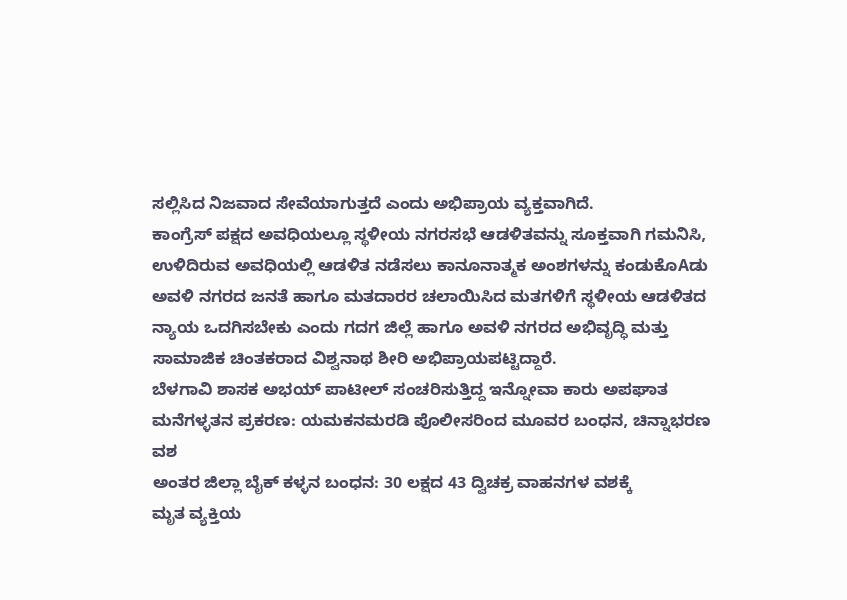ಸಲ್ಲಿಸಿದ ನಿಜವಾದ ಸೇವೆಯಾಗುತ್ತದೆ ಎಂದು ಅಭಿಪ್ರಾಯ ವ್ಯಕ್ತವಾಗಿದೆ.
ಕಾಂಗ್ರೆಸ್ ಪಕ್ಷದ ಅವಧಿಯಲ್ಲೂ ಸ್ಥಳೀಯ ನಗರಸಭೆ ಆಡಳಿತವನ್ನು ಸೂಕ್ತವಾಗಿ ಗಮನಿಸಿ, ಉಳಿದಿರುವ ಅವಧಿಯಲ್ಲಿ ಆಡಳಿತ ನಡೆಸಲು ಕಾನೂನಾತ್ಮಕ ಅಂಶಗಳನ್ನು ಕಂಡುಕೊAಡು ಅವಳಿ ನಗರದ ಜನತೆ ಹಾಗೂ ಮತದಾರರ ಚಲಾಯಿಸಿದ ಮತಗಳಿಗೆ ಸ್ಥಳೀಯ ಆಡಳಿತದ ನ್ಯಾಯ ಒದಗಿಸಬೇಕು ಎಂದು ಗದಗ ಜಿಲ್ಲೆ ಹಾಗೂ ಅವಳಿ ನಗರದ ಅಭಿವೃದ್ಧಿ ಮತ್ತು ಸಾಮಾಜಿಕ ಚಿಂತಕರಾದ ವಿಶ್ವನಾಥ ಶೀರಿ ಅಭಿಪ್ರಾಯಪಟ್ಟಿದ್ದಾರೆ.
ಬೆಳಗಾವಿ ಶಾಸಕ ಅಭಯ್ ಪಾಟೀಲ್ ಸಂಚರಿಸುತ್ತಿದ್ದ ಇನ್ನೋವಾ ಕಾರು ಅಪಘಾತ
ಮನೆಗಳ್ಳತನ ಪ್ರಕರಣ: ಯಮಕನಮರಡಿ ಪೊಲೀಸರಿಂದ ಮೂವರ ಬಂಧನ, ಚಿನ್ನಾಭರಣ ವಶ
ಅಂತರ ಜಿಲ್ಲಾ ಬೈಕ್ ಕಳ್ಳನ ಬಂಧನ: 30 ಲಕ್ಷದ 43 ದ್ವಿಚಕ್ರ ವಾಹನಗಳ ವಶಕ್ಕೆ
ಮೃತ ವ್ಯಕ್ತಿಯ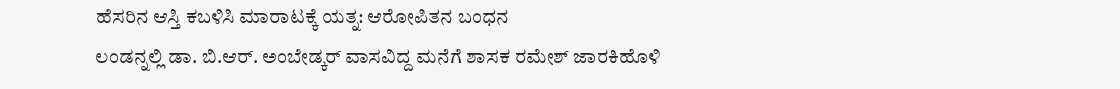ಹೆಸರಿನ ಆಸ್ತಿ ಕಬಳಿಸಿ ಮಾರಾಟಕ್ಕೆ ಯತ್ನ: ಆರೋಪಿತನ ಬಂಧನ
ಲಂಡನ್ನಲ್ಲಿ ಡಾ. ಬಿ.ಆರ್. ಅಂಬೇಡ್ಕರ್ ವಾಸವಿದ್ದ ಮನೆಗೆ ಶಾಸಕ ರಮೇಶ್ ಜಾರಕಿಹೊಳಿ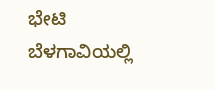ಭೇಟಿ
ಬೆಳಗಾವಿಯಲ್ಲಿ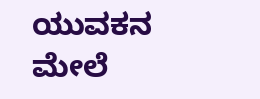ಯುವಕನ ಮೇಲೆ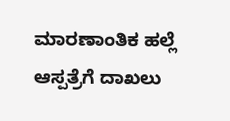ಮಾರಣಾಂತಿಕ ಹಲ್ಲೆ ಆಸ್ಪತ್ರೆಗೆ ದಾಖಲು